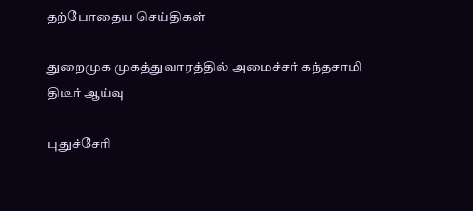தற்போதைய செய்திகள்

துறைமுக முகத்துவாரத்தில் அமைச்சர் கந்தசாமி திடீர் ஆய்வு

புதுச்சேரி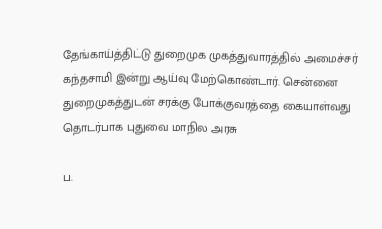தேங்காய்த்திட்டு துறைமுக முகத்துவாரத்தில் அமைச்சர் கந்தசாமி இன்று ஆய்வு மேற்கொண்டார். சென்னை துறைமுகத்துடன் சரக்கு போக்குவரத்தை கையாள்வது தொடர்பாக புதுவை மாநில அரசு

ப.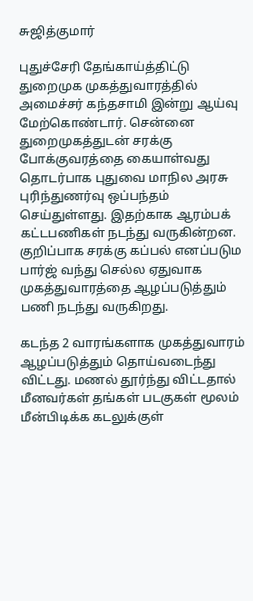சுஜித்குமார்

புதுச்சேரி தேங்காய்த்திட்டு துறைமுக முகத்துவாரத்தில் அமைச்சர் கந்தசாமி இன்று ஆய்வு மேற்கொண்டார். சென்னை துறைமுகத்துடன் சரக்கு போக்குவரத்தை கையாள்வது தொடர்பாக புதுவை மாநில அரசு புரிந்துணர்வு ஒப்பந்தம் செய்துள்ளது. இதற்காக ஆரம்பக் கட்டபணிகள் நடந்து வருகின்றன. குறிப்பாக சரக்கு கப்பல் எனப்படும பார்ஜ் வந்து செல்ல ஏதுவாக முகத்துவாரத்தை ஆழப்படுத்தும் பணி நடந்து வருகிறது.

கடந்த 2 வாரங்களாக முகத்துவாரம் ஆழப்படுத்தும் தொய்வடைந்து விட்டது. மணல் தூர்ந்து விட்டதால் மீனவர்கள் தங்கள் படகுகள் மூலம் மீன்பிடிக்க கடலுக்குள்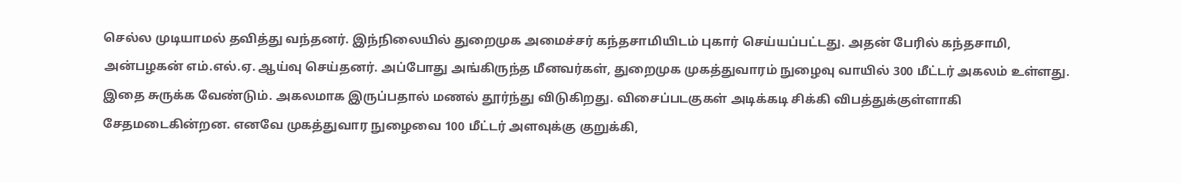செல்ல முடியாமல் தவித்து வந்தனர். இந்நிலையில் துறைமுக அமைச்சர் கந்தசாமியிடம் புகார் செய்யப்பட்டது. அதன் பேரில் கந்தசாமி, அன்பழகன் எம்.எல்.ஏ. ஆய்வு செய்தனர். அப்போது அங்கிருந்த மீனவர்கள், துறைமுக முகத்துவாரம் நுழைவு வாயில் 300 மீட்டர் அகலம் உள்ளது. இதை சுருக்க வேண்டும். அகலமாக இருப்பதால் மணல் தூர்ந்து விடுகிறது. விசைப்படகுகள் அடிக்கடி சிக்கி விபத்துக்குள்ளாகி சேதமடைகின்றன. எனவே முகத்துவார நுழைவை 100 மீட்டர் அளவுக்கு குறுக்கி,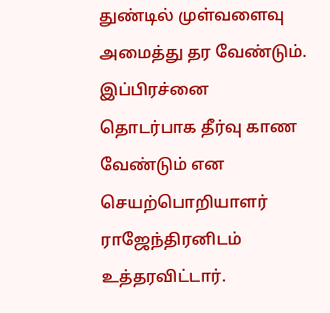துண்டில் முள்வளைவு அமைத்து தர வேண்டும். இப்பிரச்னை தொடர்பாக தீர்வு காண  வேண்டும் என செயற்பொறியாளர் ராஜேந்திரனிடம் உத்தரவிட்டார்.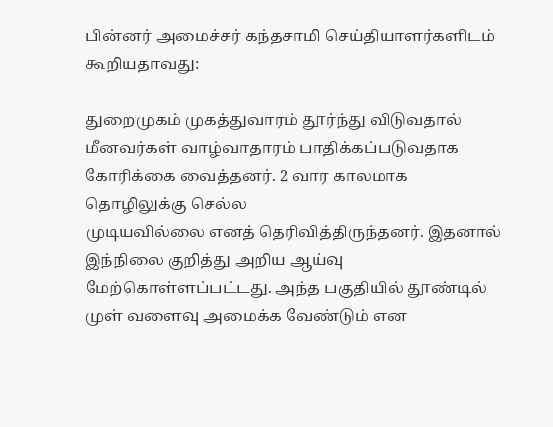பின்னர் அமைச்சர் கந்தசாமி செய்தியாளர்களிடம் கூறியதாவது:

துறைமுகம் முகத்துவாரம் தூர்ந்து விடுவதால் மீனவர்கள் வாழ்வாதாரம் பாதிக்கப்படுவதாக கோரிக்கை வைத்தனர். 2 வார காலமாக தொழிலுக்கு செல்ல
முடியவில்லை எனத் தெரிவித்திருந்தனர். இதனால் இந்நிலை குறித்து அறிய ஆய்வு மேற்கொள்ளப்பட்டது. அந்த பகுதியில் தூண்டில் முள் வளைவு அமைக்க வேண்டும் என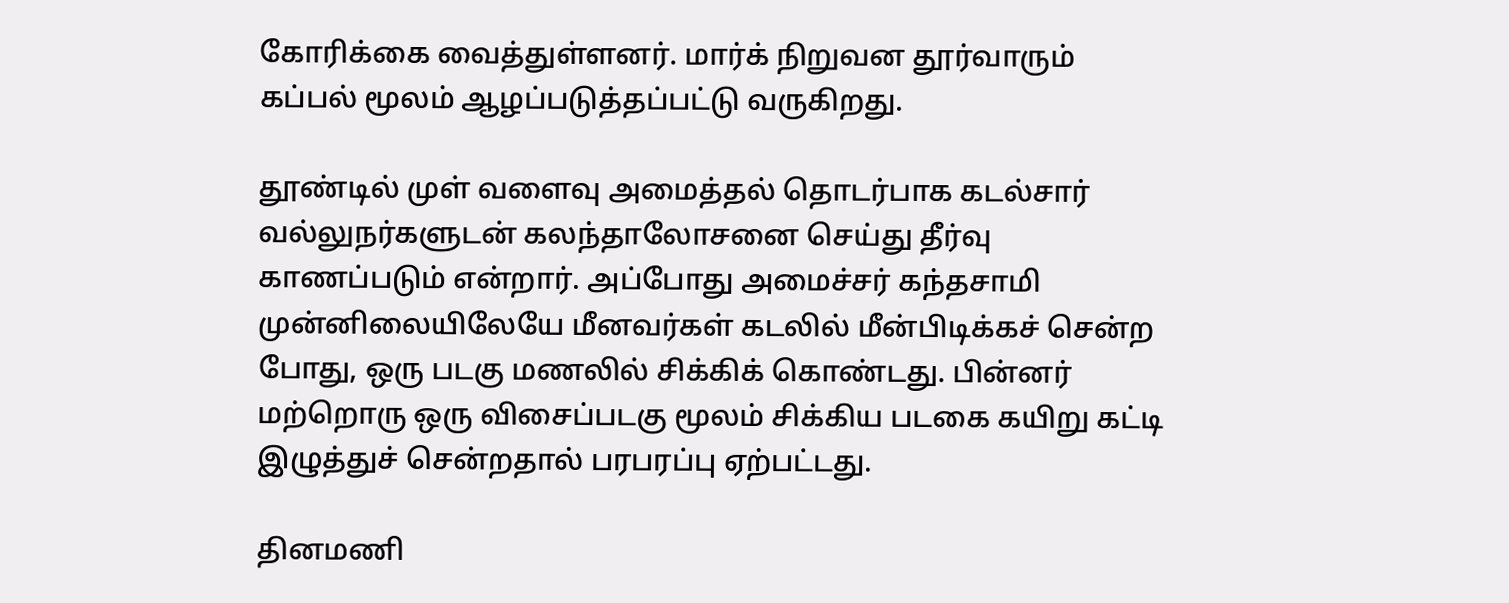கோரிக்கை வைத்துள்ளனர். மார்க் நிறுவன தூர்வாரும் கப்பல் மூலம் ஆழப்படுத்தப்பட்டு வருகிறது.

தூண்டில் முள் வளைவு அமைத்தல் தொடர்பாக கடல்சார் வல்லுநர்களுடன் கலந்தாலோசனை செய்து தீர்வு காணப்படும் என்றார். அப்போது அமைச்சர் கந்தசாமி முன்னிலையிலேயே மீனவர்கள் கடலில் மீன்பிடிக்கச் சென்ற போது, ஒரு படகு மணலில் சிக்கிக் கொண்டது. பின்னர் மற்றொரு ஒரு விசைப்படகு மூலம் சிக்கிய படகை கயிறு கட்டி இழுத்துச் சென்றதால் பரபரப்பு ஏற்பட்டது.

தினமணி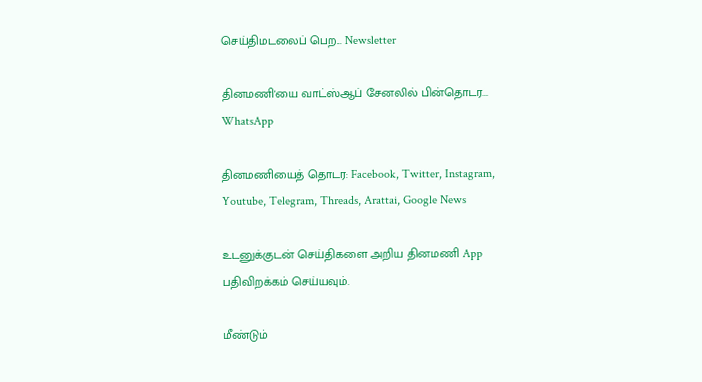செய்திமடலைப் பெற... Newsletter

தினமணி'யை வாட்ஸ்ஆப் சேனலில் பின்தொடர... WhatsApp

தினமணியைத் தொடர: Facebook, Twitter, Instagram, Youtube, Telegram, Threads, Arattai, Google News

உடனுக்குடன் செய்திகளை அறிய தினமணி App பதிவிறக்கம் செய்யவும்.

மீண்டும்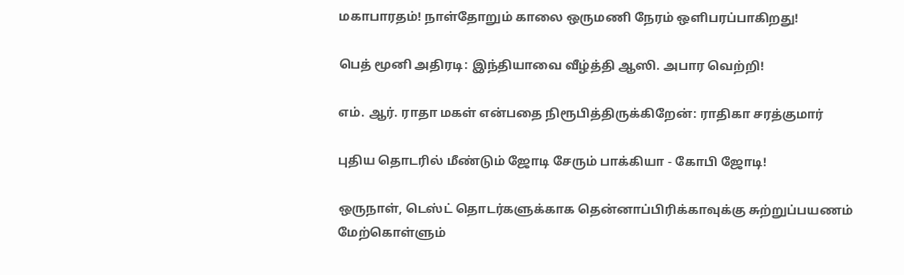மகாபாரதம்! நாள்தோறும் காலை ஒருமணி நேரம் ஒளிபரப்பாகிறது!

பெத் மூனி அதிரடி: இந்தியாவை வீழ்த்தி ஆஸி. அபார வெற்றி!

எம். ஆர். ராதா மகள் என்பதை நிரூபித்திருக்கிறேன்: ராதிகா சரத்குமார்

புதிய தொடரில் மீண்டும் ஜோடி சேரும் பாக்கியா - கோபி ஜோடி!

ஒருநாள், டெஸ்ட் தொடர்களுக்காக தென்னாப்பிரிக்காவுக்கு சுற்றுப்பயணம் மேற்கொள்ளும்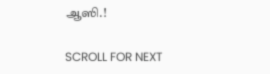ஆஸி.!

SCROLL FOR NEXT